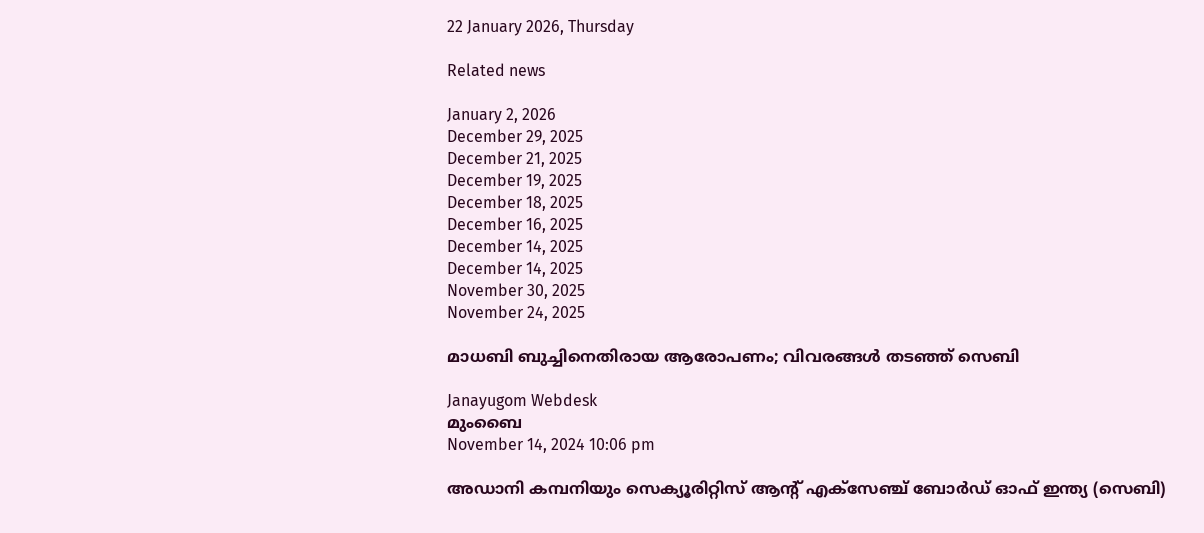22 January 2026, Thursday

Related news

January 2, 2026
December 29, 2025
December 21, 2025
December 19, 2025
December 18, 2025
December 16, 2025
December 14, 2025
December 14, 2025
November 30, 2025
November 24, 2025

മാധബി ബുച്ചിനെതിരായ ആരോപണം; വിവരങ്ങള്‍ തടഞ്ഞ് സെബി

Janayugom Webdesk
മുംബൈ
November 14, 2024 10:06 pm

അഡാനി കമ്പനിയും സെക്യൂരിറ്റിസ് ആന്റ് എക്സേഞ്ച് ബോര്‍ഡ് ഓഫ് ഇന്ത്യ (സെബി)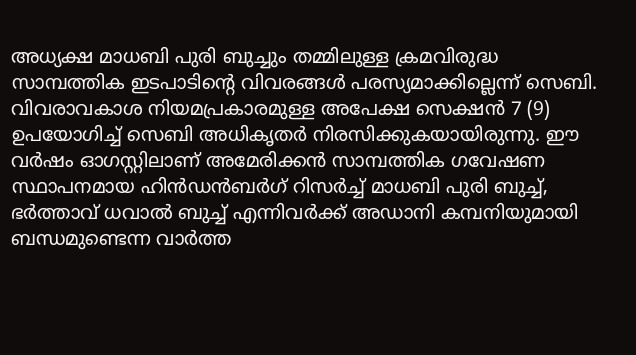അധ്യക്ഷ മാധബി പുരി ബുച്ചും തമ്മിലുള്ള ക്രമവിരുദ്ധ സാമ്പത്തിക ഇടപാടിന്റെ വിവരങ്ങള്‍ പരസ്യമാക്കില്ലെന്ന് സെബി. വിവരാവകാശ നിയമപ്രകാരമുള്ള അപേക്ഷ സെക്ഷന്‍ 7 (9) ഉപയോഗിച്ച് സെബി അധികൃതര്‍ നിരസിക്കുകയായിരുന്നു. ഈ വര്‍ഷം ഓഗസ്റ്റിലാണ് അമേരിക്കന്‍ സാമ്പത്തിക ഗവേഷണ സ്ഥാപനമായ ഹിന്‍ഡന്‍ബര്‍ഗ് റിസര്‍ച്ച് മാധബി പുരി ബുച്ച്, ഭര്‍ത്താവ് ധവാല്‍ ബുച്ച് എന്നിവര്‍ക്ക് അഡാനി കമ്പനിയുമായി ബന്ധമുണ്ടെന്ന വാര്‍ത്ത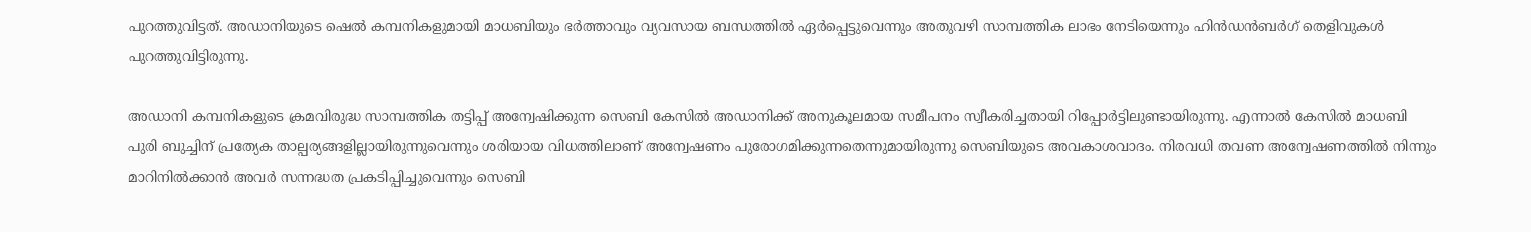പുറത്തുവിട്ടത്. അഡാനിയുടെ ഷെല്‍ കമ്പനികളുമായി മാധബിയും ഭര്‍ത്താവും വ്യവസായ ബന്ധത്തില്‍ ഏര്‍പ്പെട്ടുവെന്നും അതുവഴി സാമ്പത്തിക ലാഭം നേടിയെന്നും ഹിന്‍ഡന്‍ബര്‍ഗ് തെളിവുകള്‍ പുറത്തുവിട്ടിരുന്നു.

അഡാനി കമ്പനികളുടെ ക്രമവിരുദ്ധ സാമ്പത്തിക തട്ടിപ്പ് അന്വേഷിക്കുന്ന സെബി കേസില്‍ അഡാനിക്ക് അനുകൂലമായ സമീപനം സ്വീകരിച്ചതായി റിപ്പോര്‍ട്ടിലുണ്ടായിരുന്നു. എന്നാല്‍ കേസില്‍ മാധബി പുരി ബുച്ചിന് പ്രത്യേക താല്പര്യങ്ങളില്ലായിരുന്നുവെന്നും ശരിയായ വിധത്തിലാണ് അന്വേഷണം പുരോഗമിക്കുന്നതെന്നുമായിരുന്നു സെബിയുടെ അവകാശവാദം. നിരവധി തവണ അന്വേഷണത്തില്‍ നിന്നും മാറിനില്‍ക്കാന്‍ അവര്‍ സന്നദ്ധത പ്രകടിപ്പിച്ചുവെന്നും സെബി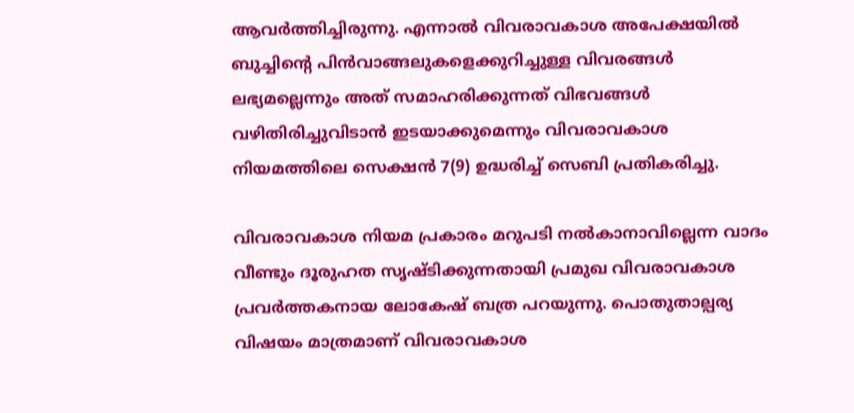ആവര്‍ത്തിച്ചിരുന്നു. എന്നാല്‍ വിവരാവകാശ അപേക്ഷയില്‍ ബുച്ചിന്റെ പിൻവാങ്ങലുകളെക്കുറിച്ചുള്ള വിവരങ്ങൾ ലഭ്യമല്ലെന്നും അത് സമാഹരിക്കുന്നത് വിഭവങ്ങൾ വഴിതിരിച്ചുവിടാൻ ഇടയാക്കുമെന്നും വിവരാവകാശ നിയമത്തിലെ സെക്ഷൻ 7(9) ഉദ്ധരിച്ച് സെബി പ്രതികരിച്ചു.

വിവരാവകാശ നിയമ പ്രകാരം മറുപടി നല്‍കാനാവില്ലെന്ന വാദം വീണ്ടും ദൂരുഹത സൃഷ്ടിക്കുന്നതായി പ്രമുഖ വിവരാവകാശ പ്രവര്‍ത്തകനായ ലോകേഷ് ബത്ര പറയുന്നു. പൊതുതാല്പര്യ വിഷയം മാത്രമാണ് വിവരാവകാശ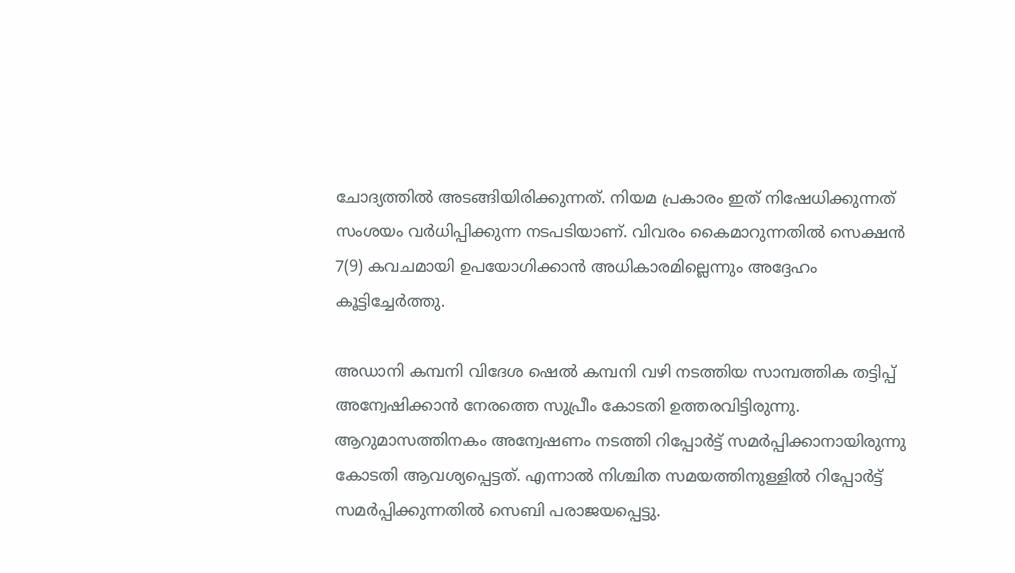ചോദ്യത്തില്‍ അടങ്ങിയിരിക്കുന്നത്. നിയമ പ്രകാരം ഇത് നിഷേധിക്കുന്നത് സംശയം വര്‍ധിപ്പിക്കുന്ന നടപടിയാണ്. വിവരം കൈമാറുന്നതില്‍ സെക്ഷന്‍ 7(9) കവചമായി ഉപയോഗിക്കാന്‍ അധികാരമില്ലെന്നും അദ്ദേഹം കൂട്ടിച്ചേര്‍ത്തു.

അഡാനി കമ്പനി വിദേശ ഷെല്‍ കമ്പനി വഴി നടത്തിയ സാമ്പത്തിക തട്ടിപ്പ് അന്വേഷിക്കാന്‍ നേരത്തെ സുപ്രീം കോടതി ഉത്തരവിട്ടിരുന്നു. ആറുമാസത്തിനകം അന്വേഷണം നടത്തി റിപ്പോര്‍ട്ട് സമര്‍പ്പിക്കാനായിരുന്നു കോടതി ആവശ്യപ്പെട്ടത്. എന്നാല്‍ നിശ്ചിത സമയത്തിനുള്ളില്‍ റിപ്പോര്‍ട്ട് സമര്‍പ്പിക്കുന്നതില്‍ സെബി പരാജയപ്പെട്ടു.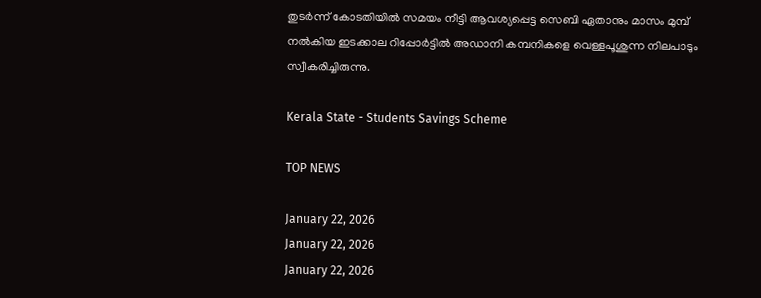തുടര്‍ന്ന് കോടതിയില്‍ സമയം നീട്ടി ആവശ്യപ്പെട്ട സെബി ഏതാനും മാസം മുമ്പ് നല്‍കിയ ഇടക്കാല റിപ്പോര്‍ട്ടില്‍ അഡാനി കമ്പനികളെ വെള്ളപൂശുന്ന നിലപാടും സ്വീകരിച്ചിരുന്നു.

Kerala State - Students Savings Scheme

TOP NEWS

January 22, 2026
January 22, 2026
January 22, 2026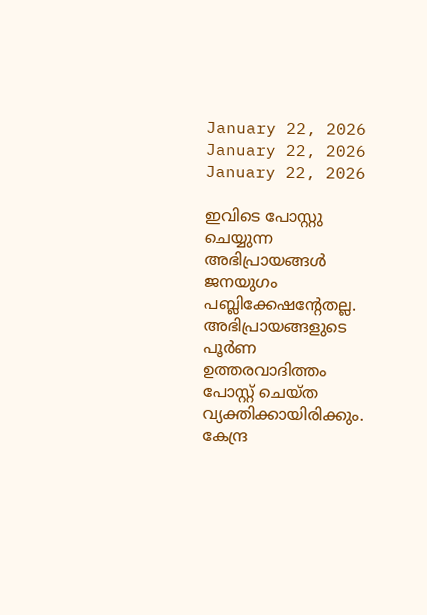January 22, 2026
January 22, 2026
January 22, 2026

ഇവിടെ പോസ്റ്റു ചെയ്യുന്ന അഭിപ്രായങ്ങള്‍ ജനയുഗം പബ്ലിക്കേഷന്റേതല്ല. അഭിപ്രായങ്ങളുടെ പൂര്‍ണ ഉത്തരവാദിത്തം പോസ്റ്റ് ചെയ്ത വ്യക്തിക്കായിരിക്കും. കേന്ദ്ര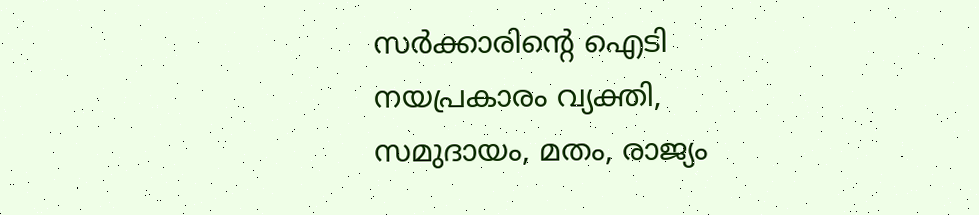സര്‍ക്കാരിന്റെ ഐടി നയപ്രകാരം വ്യക്തി, സമുദായം, മതം, രാജ്യം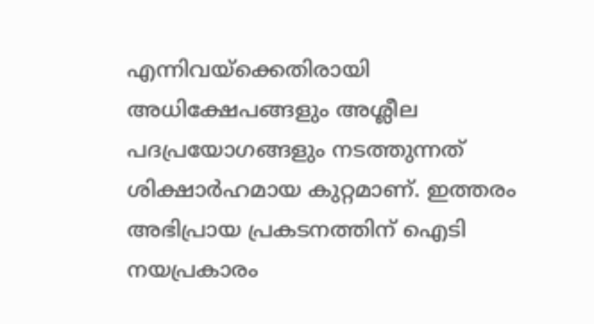എന്നിവയ്‌ക്കെതിരായി അധിക്ഷേപങ്ങളും അശ്ലീല പദപ്രയോഗങ്ങളും നടത്തുന്നത് ശിക്ഷാര്‍ഹമായ കുറ്റമാണ്. ഇത്തരം അഭിപ്രായ പ്രകടനത്തിന് ഐടി നയപ്രകാരം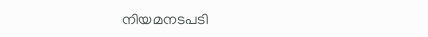നിയമനടപടി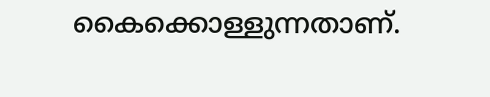കൈക്കൊള്ളുന്നതാണ്.